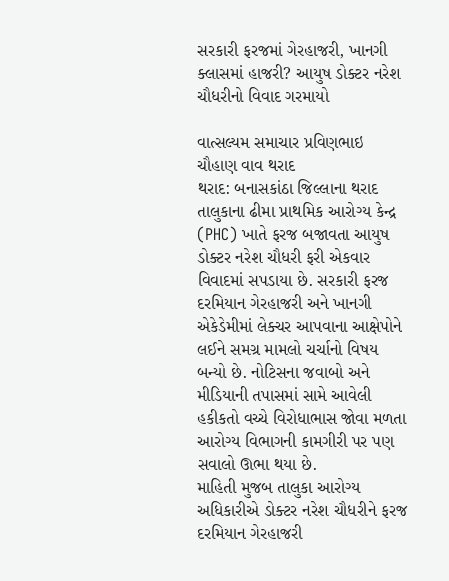સરકારી ફરજમાં ગેરહાજરી, ખાનગી ક્લાસમાં હાજરી? આયુષ ડોક્ટર નરેશ ચૌધરીનો વિવાદ ગરમાયો

વાત્સલ્યમ સમાચાર પ્રવિણભાઇ ચૌહાણ વાવ થરાદ
થરાદ: બનાસકાંઠા જિલ્લાના થરાદ તાલુકાના ઢીમા પ્રાથમિક આરોગ્ય કેન્દ્ર (PHC) ખાતે ફરજ બજાવતા આયુષ ડોક્ટર નરેશ ચૌધરી ફરી એકવાર વિવાદમાં સપડાયા છે. સરકારી ફરજ દરમિયાન ગેરહાજરી અને ખાનગી એકેડેમીમાં લેક્ચર આપવાના આક્ષેપોને લઈને સમગ્ર મામલો ચર્ચાનો વિષય બન્યો છે. નોટિસના જવાબો અને મીડિયાની તપાસમાં સામે આવેલી હકીકતો વચ્ચે વિરોધાભાસ જોવા મળતા આરોગ્ય વિભાગની કામગીરી પર પણ સવાલો ઊભા થયા છે.
માહિતી મુજબ તાલુકા આરોગ્ય અધિકારીએ ડોક્ટર નરેશ ચૌધરીને ફરજ દરમિયાન ગેરહાજરી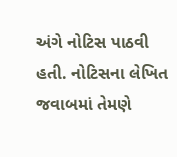અંગે નોટિસ પાઠવી હતી. નોટિસના લેખિત જવાબમાં તેમણે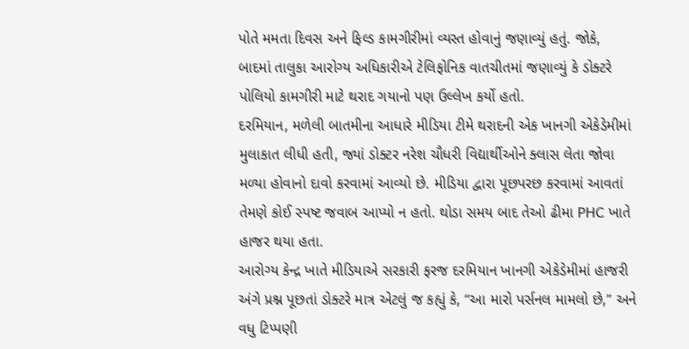પોતે મમતા દિવસ અને ફિલ્ડ કામગીરીમાં વ્યસ્ત હોવાનું જણાવ્યું હતું. જોકે, બાદમાં તાલુકા આરોગ્ય અધિકારીએ ટેલિફોનિક વાતચીતમાં જણાવ્યું કે ડોક્ટરે પોલિયો કામગીરી માટે થરાદ ગયાનો પણ ઉલ્લેખ કર્યો હતો.
દરમિયાન, મળેલી બાતમીના આધારે મીડિયા ટીમે થરાદની એક ખાનગી એકેડેમીમાં મુલાકાત લીધી હતી, જ્યાં ડોક્ટર નરેશ ચૌધરી વિદ્યાર્થીઓને ક્લાસ લેતા જોવા મળ્યા હોવાનો દાવો કરવામાં આવ્યો છે. મીડિયા દ્વારા પૂછપરછ કરવામાં આવતાં તેમણે કોઈ સ્પષ્ટ જવાબ આપ્યો ન હતો. થોડા સમય બાદ તેઓ ઢીમા PHC ખાતે હાજર થયા હતા.
આરોગ્ય કેન્દ્ર ખાતે મીડિયાએ સરકારી ફરજ દરમિયાન ખાનગી એકેડેમીમાં હાજરી અંગે પ્રશ્ન પૂછતાં ડોક્ટરે માત્ર એટલું જ કહ્યું કે, “આ મારો પર્સનલ મામલો છે,” અને વધુ ટિપ્પણી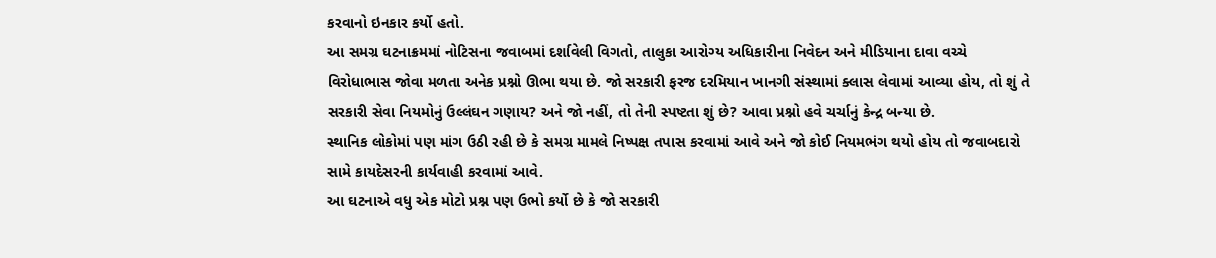કરવાનો ઇનકાર કર્યો હતો.
આ સમગ્ર ઘટનાક્રમમાં નોટિસના જવાબમાં દર્શાવેલી વિગતો, તાલુકા આરોગ્ય અધિકારીના નિવેદન અને મીડિયાના દાવા વચ્ચે વિરોધાભાસ જોવા મળતા અનેક પ્રશ્નો ઊભા થયા છે. જો સરકારી ફરજ દરમિયાન ખાનગી સંસ્થામાં ક્લાસ લેવામાં આવ્યા હોય, તો શું તે સરકારી સેવા નિયમોનું ઉલ્લંઘન ગણાય? અને જો નહીં, તો તેની સ્પષ્ટતા શું છે? આવા પ્રશ્નો હવે ચર્ચાનું કેન્દ્ર બન્યા છે.
સ્થાનિક લોકોમાં પણ માંગ ઉઠી રહી છે કે સમગ્ર મામલે નિષ્પક્ષ તપાસ કરવામાં આવે અને જો કોઈ નિયમભંગ થયો હોય તો જવાબદારો સામે કાયદેસરની કાર્યવાહી કરવામાં આવે.
આ ઘટનાએ વધુ એક મોટો પ્રશ્ન પણ ઉભો કર્યો છે કે જો સરકારી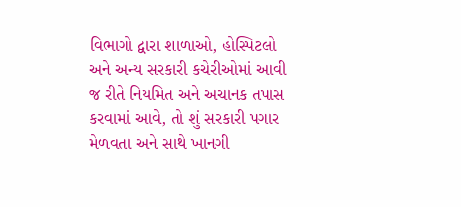વિભાગો દ્વારા શાળાઓ, હોસ્પિટલો અને અન્ય સરકારી કચેરીઓમાં આવી જ રીતે નિયમિત અને અચાનક તપાસ કરવામાં આવે, તો શું સરકારી પગાર મેળવતા અને સાથે ખાનગી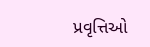પ્રવૃત્તિઓ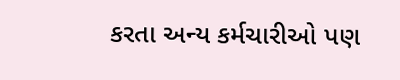કરતા અન્ય કર્મચારીઓ પણ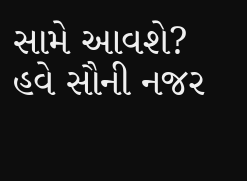સામે આવશે? હવે સૌની નજર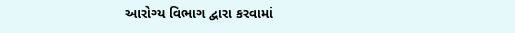આરોગ્ય વિભાગ દ્વારા કરવામાં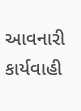આવનારી કાર્યવાહી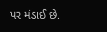પર મંડાઈ છે.